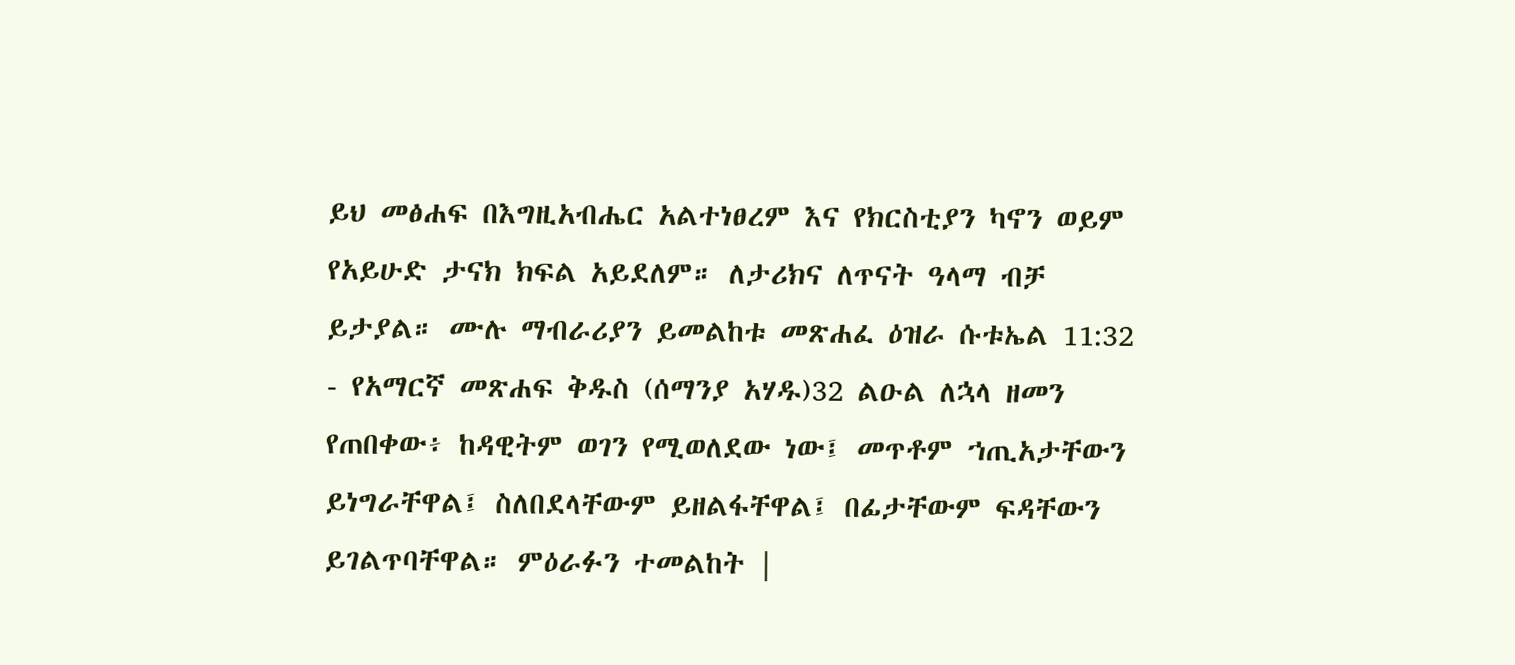ይህ መፅሐፍ በእግዚአብሔር አልተነፀረም እና የክርስቲያን ካኖን ወይም የአይሁድ ታናክ ክፍል አይደለም። ለታሪክና ለጥናት ዓላማ ብቻ ይታያል። ሙሉ ማብራሪያን ይመልከቱ መጽሐፈ ዕዝራ ሱቱኤል 11:32 - የአማርኛ መጽሐፍ ቅዱስ (ሰማንያ አሃዱ)32 ልዑል ለኋላ ዘመን የጠበቀው፥ ከዳዊትም ወገን የሚወለደው ነው፤ መጥቶም ኀጢአታቸውን ይነግራቸዋል፤ ስለበደላቸውም ይዘልፋቸዋል፤ በፊታቸውም ፍዳቸውን ይገልጥባቸዋል። ምዕራፉን ተመልከት |